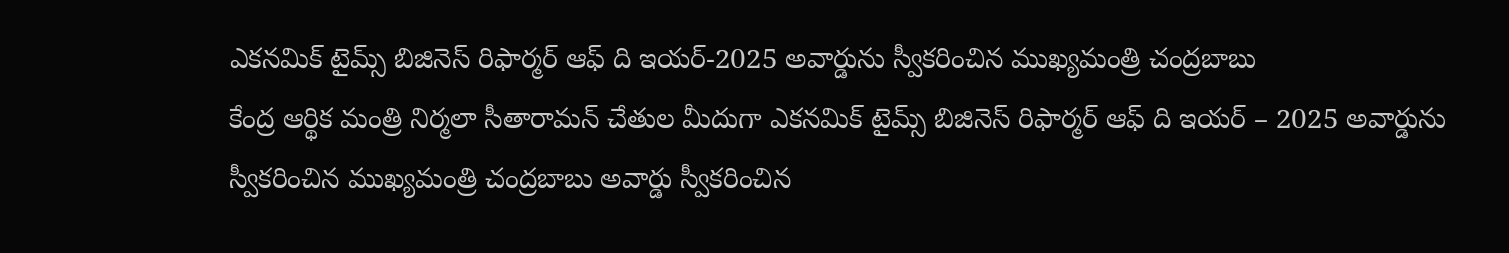ఎకనమిక్ టైమ్స్ బిజినెస్ రిఫార్మర్ ఆఫ్ ది ఇయర్-2025 అవార్డును స్వీకరించిన ముఖ్యమంత్రి చంద్రబాబు
కేంద్ర ఆర్థిక మంత్రి నిర్మలా సీతారామన్ చేతుల మీదుగా ఎకనమిక్ టైమ్స్ బిజినెస్ రిఫార్మర్ ఆఫ్ ది ఇయర్ – 2025 అవార్డును స్వీకరించిన ముఖ్యమంత్రి చంద్రబాబు అవార్డు స్వీకరించిన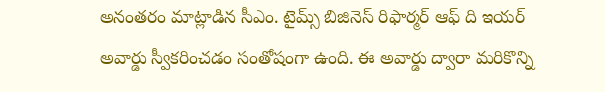అనంతరం మాట్లాడిన సీఎం. టైమ్స్ బిజినెస్ రిఫార్మర్ ఆఫ్ ది ఇయర్ అవార్డు స్వీకరించడం సంతోషంగా ఉంది. ఈ అవార్డు ద్వారా మరికొన్ని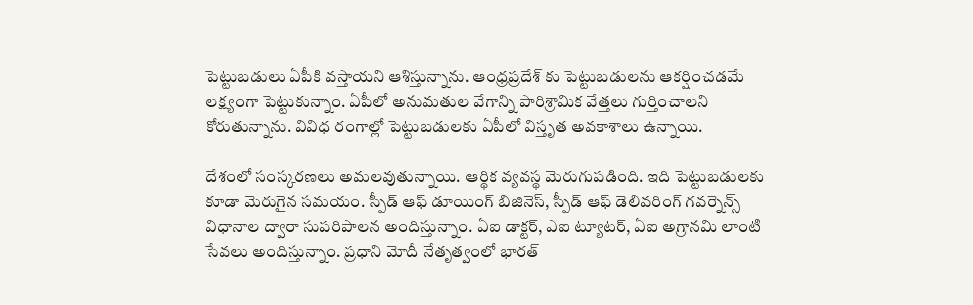పెట్టుబడులు ఏపీకి వస్తాయని ఆశిస్తున్నాను. ఆంధ్రప్రదేశ్ కు పెట్టుబడులను ఆకర్షించడమే లక్ష్యంగా పెట్టుకున్నాం. ఏపీలో అనుమతుల వేగాన్ని పారిశ్రామిక వేత్తలు గుర్తించాలని కోరుతున్నాను. వివిధ రంగాల్లో పెట్టుబడులకు ఏపీలో విస్తృత అవకాశాలు ఉన్నాయి.

దేశంలో సంస్కరణలు అమలవుతున్నాయి. ఆర్థిక వ్యవస్థ మెరుగుపడింది. ఇది పెట్టుబడులకు కూడా మెరుగైన సమయం. స్పీడ్ ఆఫ్ డూయింగ్ బిజినెస్, స్పీడ్ ఆఫ్ డెలివరింగ్ గవర్నెన్స్ విధానాల ద్వారా సుపరిపాలన అందిస్తున్నాం. ఏఐ డాక్టర్, ఎఐ ట్యూటర్, ఏఐ అగ్రానమి లాంటి సేవలు అందిస్తున్నాం. ప్రధాని మోదీ నేతృత్వంలో భారత్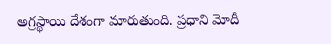అగ్రస్థాయి దేశంగా మారుతుంది. ప్రధాని మోదీ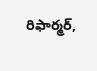రిఫార్మర్,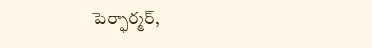పెర్ఫార్మర్,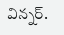విన్నర్.